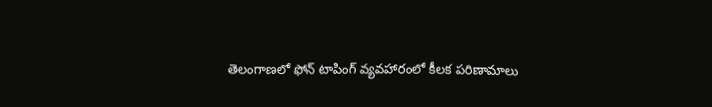తెలంగాణలో ఫోన్ టాపింగ్ వ్యవహారంలో కీలక పరిణామాలు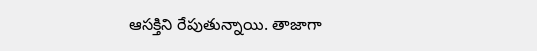ఆసక్తిని రేపుతున్నాయి. తాజాగా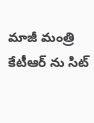మాజీ మంత్రి కేటీఆర్ ను సిట్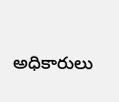అధికారులు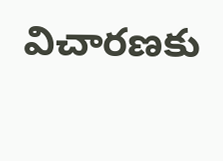విచారణకు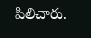పిలిచారు.